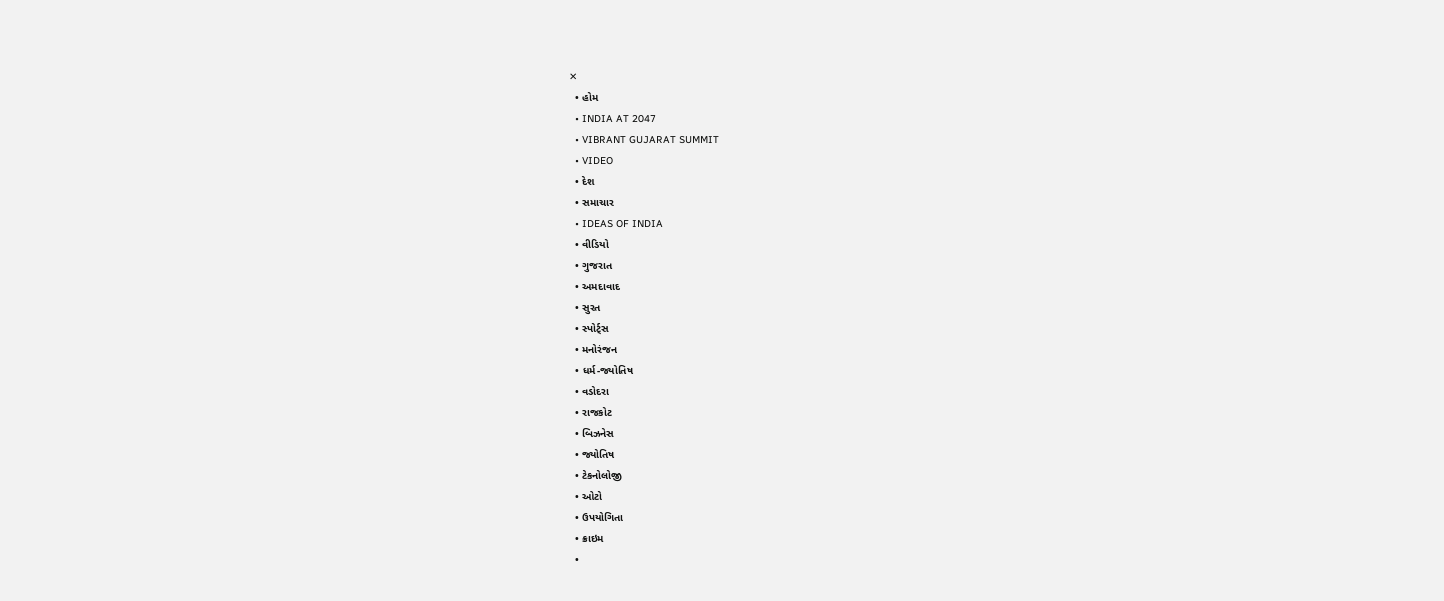✕
  • હોમ
  • INDIA AT 2047
  • VIBRANT GUJARAT SUMMIT
  • VIDEO
  • દેશ
  • સમાચાર
  • IDEAS OF INDIA
  • વીડિયો
  • ગુજરાત
  • અમદાવાદ
  • સુરત
  • સ્પોર્ટ્સ
  • મનોરંજન
  • ધર્મ-જ્યોતિષ
  • વડોદરા
  • રાજકોટ
  • બિઝનેસ
  • જ્યોતિષ
  • ટેકનોલોજી
  • ઓટો
  • ઉપયોગિતા
  • ક્રાઇમ
  •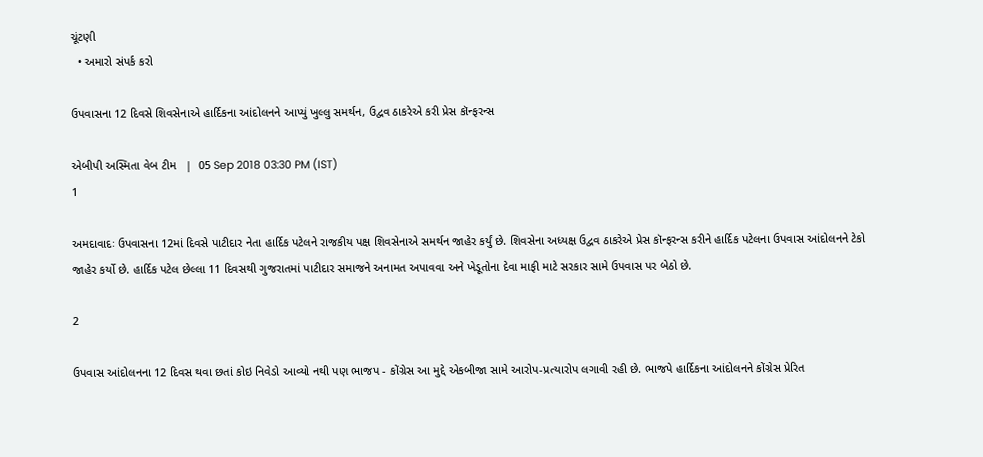ચૂંટણી
  • અમારો સંપર્ક કરો

ઉપવાસના 12 દિવસે શિવસેનાએ હાર્દિકના આંદોલનને આપ્યું ખુલ્લુ સમર્થન, ઉદ્વવ ઠાકરેએ કરી પ્રેસ કૉન્ફરન્સ

એબીપી અસ્મિતા વેબ ટીમ   |  05 Sep 2018 03:30 PM (IST)
1

અમદાવાદઃ ઉપવાસના 12માં દિવસે પાટીદાર નેતા હાર્દિક પટેલને રાજકીય પક્ષ શિવસેનાએ સમર્થન જાહેર કર્યું છે. શિવસેના અધ્યક્ષ ઉદ્વવ ઠાકરેએ પ્રેસ કૉન્ફરન્સ કરીને હાર્દિક પટેલના ઉપવાસ આંદોલનને ટેકો જાહેર કર્યો છે. હાર્દિક પટેલ છેલ્લા 11 દિવસથી ગુજરાતમાં પાટીદાર સમાજને અનામત અપાવવા અને ખેડૂતોના દેવા માફી માટે સરકાર સામે ઉપવાસ પર બેઠો છે.

2

ઉપવાસ આંદોલનના 12 દિવસ થવા છતાં કોઇ નિવેડો આવ્યો નથી પણ ભાજપ - કોંગ્રેસ આ મુદ્દે એકબીજા સામે આરોપ-પ્રત્યારોપ લગાવી રહી છે. ભાજપે હાર્દિકના આંદોલનને કોંગ્રેસ પ્રેરિત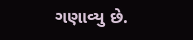ગણાવ્યુ છે.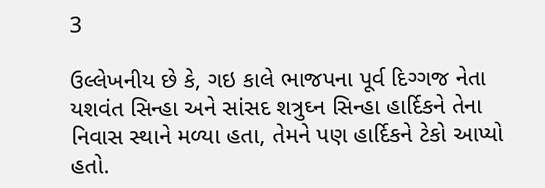3

ઉલ્લેખનીય છે કે, ગઇ કાલે ભાજપના પૂર્વ દિગ્ગજ નેતા યશવંત સિન્હા અને સાંસદ શત્રુઘ્ન સિન્હા હાર્દિકને તેના નિવાસ સ્થાને મળ્યા હતા, તેમને પણ હાર્દિકને ટેકો આપ્યો હતો.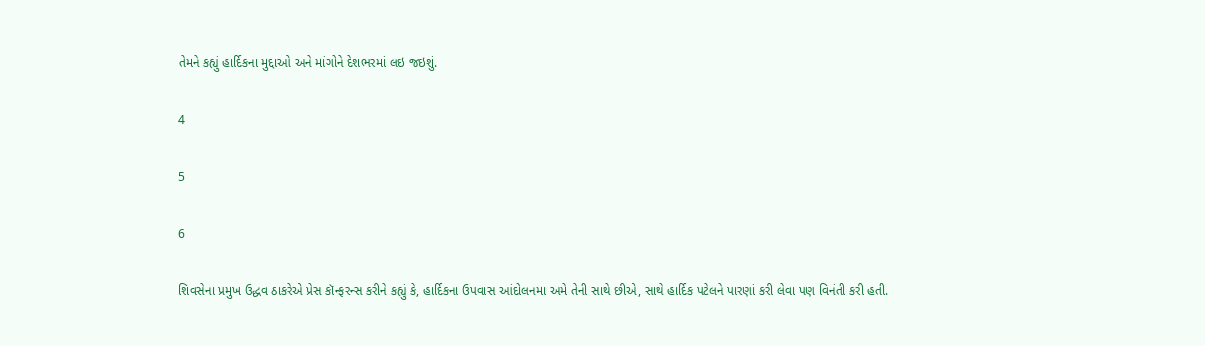તેમને કહ્યું હાર્દિકના મુદ્દાઓ અને માંગોને દેશભરમાં લઇ જઇશું.

4

5

6

શિવસેના પ્રમુખ ઉદ્ધવ ઠાકરેએ પ્રેસ કૉન્ફરન્સ કરીને કહ્યું કે, હાર્દિકના ઉપવાસ આંદોલનમા અમે તેની સાથે છીએ, સાથે હાર્દિક પટેલને પારણાં કરી લેવા પણ વિનંતી કરી હતી.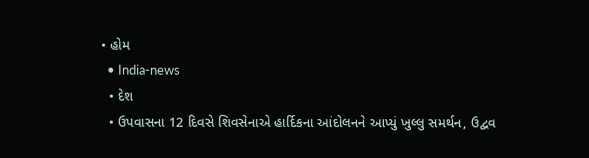• હોમ
  • India-news
  • દેશ
  • ઉપવાસના 12 દિવસે શિવસેનાએ હાર્દિકના આંદોલનને આપ્યું ખુલ્લુ સમર્થન, ઉદ્વવ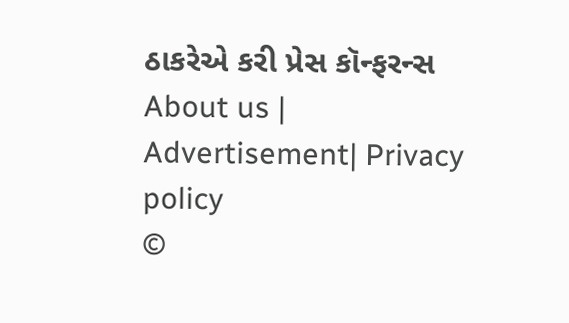ઠાકરેએ કરી પ્રેસ કૉન્ફરન્સ
About us | Advertisement| Privacy policy
©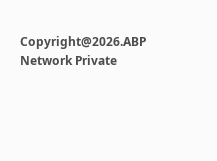Copyright@2026.ABP Network Private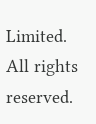Limited. All rights reserved.